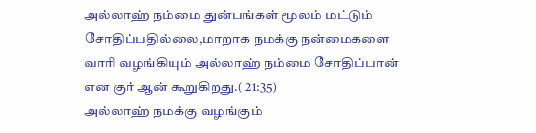அல்லாஹ் நம்மை துன்பங்கள் மூலம் மட்டும் சோதிப்பதில்லை,மாறாக நமக்கு நன்மைகளை வாரி வழங்கியும் அல்லாஹ் நம்மை சோதிப்பான் என குர் ஆன் கூறுகிறது.( 21:35)
அல்லாஹ் நமக்கு வழங்கும்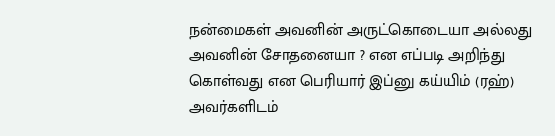நன்மைகள் அவனின் அருட்கொடையா அல்லது அவனின் சோதனையா ? என எப்படி அறிந்து கொள்வது என பெரியார் இப்னு கய்யிம் (ரஹ்) அவர்களிடம்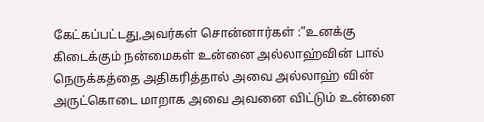கேட்கப்பட்டது,அவர்கள் சொன்னார்கள் :”உனக்கு கிடைக்கும் நன்மைகள் உன்னை அல்லாஹ்வின் பால் நெருக்கத்தை அதிகரித்தால் அவை அல்லாஹ் வின் அருட்கொடை மாறாக அவை அவனை விட்டும் உன்னை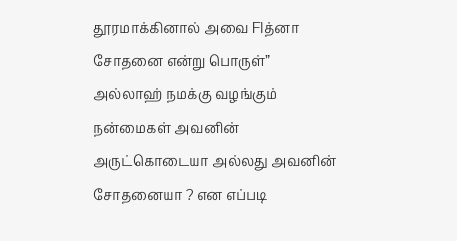தூரமாக்கினால் அவை FIத்னா சோதனை என்று பொருள்”
அல்லாஹ் நமக்கு வழங்கும் நன்மைகள் அவனின் அருட்கொடையா அல்லது அவனின் சோதனையா ? என எப்படி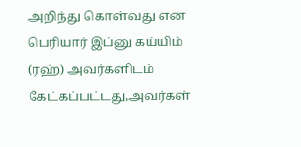அறிந்து கொள்வது என பெரியார் இப்னு கய்யிம் (ரஹ்) அவர்களிடம் கேட்கப்பட்டது,அவர்கள்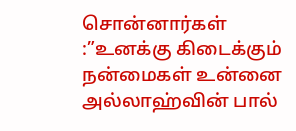சொன்னார்கள் :”உனக்கு கிடைக்கும் நன்மைகள் உன்னை அல்லாஹ்வின் பால்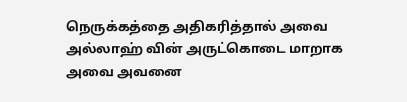நெருக்கத்தை அதிகரித்தால் அவை அல்லாஹ் வின் அருட்கொடை மாறாக அவை அவனை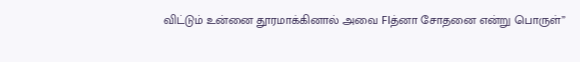விட்டும் உன்னை தூரமாக்கினால் அவை FIத்னா சோதனை என்று பொருள்”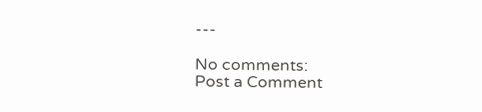---

No comments:
Post a Comment